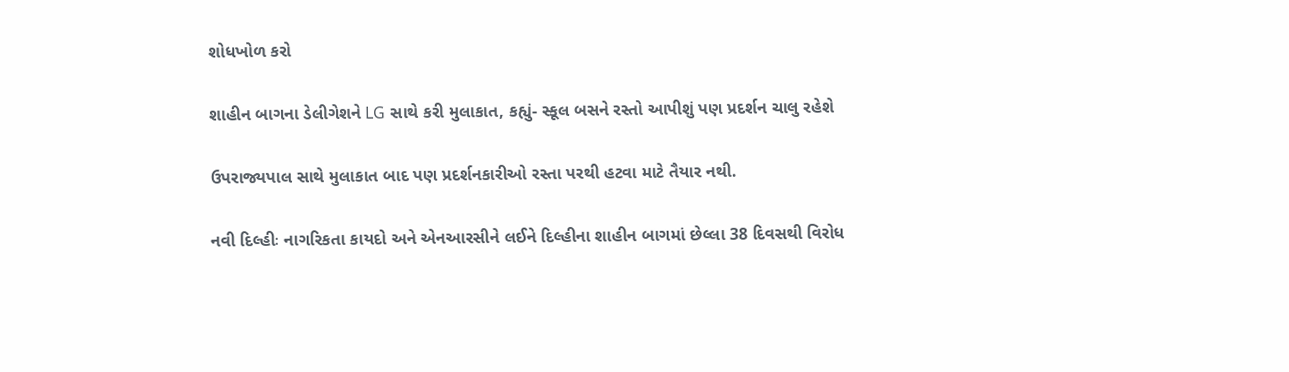શોધખોળ કરો

શાહીન બાગના ડેલીગેશને LG સાથે કરી મુલાકાત, કહ્યું- સ્કૂલ બસને રસ્તો આપીશું પણ પ્રદર્શન ચાલુ રહેશે

ઉપરાજ્યપાલ સાથે મુલાકાત બાદ પણ પ્રદર્શનકારીઓ રસ્તા પરથી હટવા માટે તૈયાર નથી.

નવી દિલ્હીઃ નાગરિકતા કાયદો અને એનઆરસીને લઈને દિલ્હીના શાહીન બાગમાં છેલ્લા 38 દિવસથી વિરોધ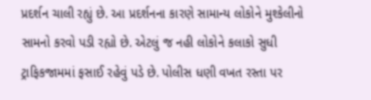પ્રદર્શન ચાલી રહ્યું છે. આ પ્રદર્શનના કારણે સામાન્ય લોકોને મુશ્કેલીનો સામનો કરવો પડી રહ્યો છે. એટલું જ નહી લોકોને કલાકો સુધી ટ્રાફિકજામમાં ફસાઈ રહેવું પડે છે. પોલીસ ધણી વખત રસ્તા પર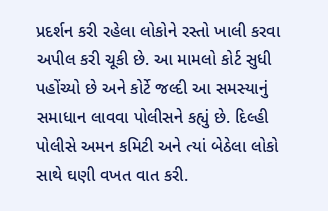પ્રદર્શન કરી રહેલા લોકોને રસ્તો ખાલી કરવા અપીલ કરી ચૂકી છે. આ મામલો કોર્ટ સુધી પહોંચ્યો છે અને કોર્ટે જલ્દી આ સમસ્યાનું સમાધાન લાવવા પોલીસને કહ્યું છે. દિલ્હી પોલીસે અમન કમિટી અને ત્યાં બેઠેલા લોકો સાથે ઘણી વખત વાત કરી.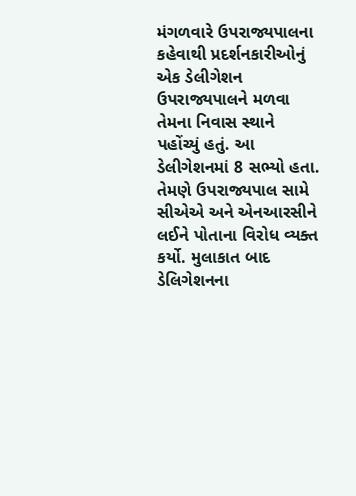મંગળવારે ઉપરાજ્યપાલના કહેવાથી પ્રદર્શનકારીઓનું એક ડેલીગેશન ઉપરાજ્યપાલને મળવા તેમના નિવાસ સ્થાને પહોંચ્યું હતું. આ ડેલીગેશનમાં 8 સભ્યો હતા. તેમણે ઉપરાજ્યપાલ સામે સીએએ અને એનઆરસીને લઈને પોતાના વિરોધ વ્યક્ત કર્યો. મુલાકાત બાદ ડેલિગેશનના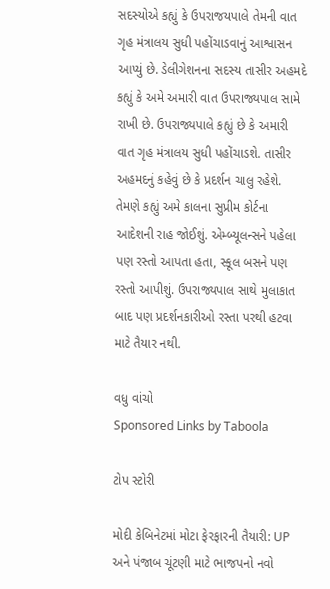સદસ્યોએ કહ્યું કે ઉપરાજયપાલે તેમની વાત ગૃહ મંત્રાલય સુધી પહોંચાડવાનું આશ્વાસન આપ્યું છે. ડેલીગેશનના સદસ્ય તાસીર અહમદે કહ્યું કે અમે અમારી વાત ઉપરાજ્યપાલ સામે રાખી છે. ઉપરાજ્યપાલે કહ્યું છે કે અમારી વાત ગૃહ મંત્રાલય સુધી પહોંચાડશે. તાસીર અહમદનું કહેવું છે કે પ્રદર્શન ચાલુ રહેશે. તેમણે કહ્યું અમે કાલના સુપ્રીમ કોર્ટના આદેશની રાહ જોઈશું. એમ્બ્યૂલન્સને પહેલા પણ રસ્તો આપતા હતા, સ્કૂલ બસને પણ રસ્તો આપીશું. ઉપરાજ્યપાલ સાથે મુલાકાત બાદ પણ પ્રદર્શનકારીઓ રસ્તા પરથી હટવા માટે તૈયાર નથી.

વધુ વાંચો
Sponsored Links by Taboola

ટોપ સ્ટોરી

મોદી કેબિનેટમાં મોટા ફેરફારની તૈયારી: UP અને પંજાબ ચૂંટણી માટે ભાજપનો નવો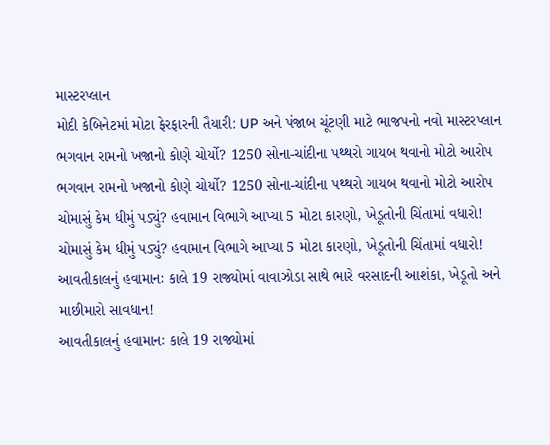માસ્ટરપ્લાન
મોદી કેબિનેટમાં મોટા ફેરફારની તૈયારી: UP અને પંજાબ ચૂંટણી માટે ભાજપનો નવો માસ્ટરપ્લાન
ભગવાન રામનો ખજાનો કોણે ચોર્યો? 1250 સોના-ચાંદીના પથ્થરો ગાયબ થવાનો મોટો આરોપ
ભગવાન રામનો ખજાનો કોણે ચોર્યો? 1250 સોના-ચાંદીના પથ્થરો ગાયબ થવાનો મોટો આરોપ
ચોમાસું કેમ ધીમું પડ્યું? હવામાન વિભાગે આપ્યા 5 મોટા કારણો, ખેડૂતોની ચિંતામાં વધારો!
ચોમાસું કેમ ધીમું પડ્યું? હવામાન વિભાગે આપ્યા 5 મોટા કારણો, ખેડૂતોની ચિંતામાં વધારો!
આવતીકાલનું હવામાનઃ કાલે 19 રાજ્યોમાં વાવાઝોડા સાથે ભારે વરસાદની આશંકા, ખેડૂતો અને માછીમારો સાવધાન!
આવતીકાલનું હવામાનઃ કાલે 19 રાજ્યોમાં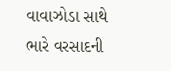વાવાઝોડા સાથે ભારે વરસાદની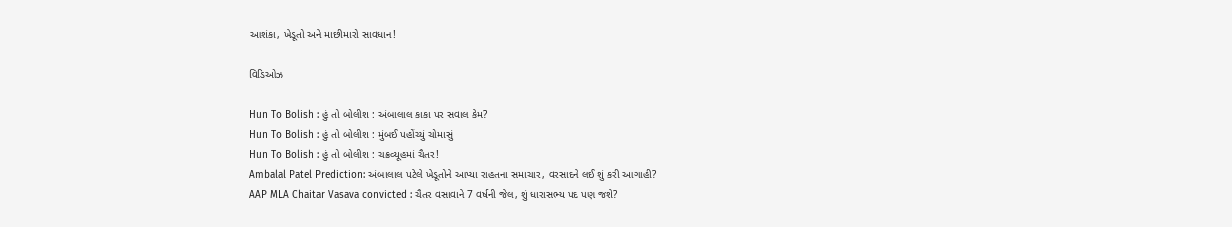આશંકા, ખેડૂતો અને માછીમારો સાવધાન!

વિડિઓઝ

Hun To Bolish : હું તો બોલીશ : અંબાલાલ કાકા પર સવાલ કેમ?
Hun To Bolish : હું તો બોલીશ : મુંબઈ પહોંચ્યું ચોમાસું
Hun To Bolish : હું તો બોલીશ : ચક્રવ્યૂહમાં ચૈતર!
Ambalal Patel Prediction: અંબાલાલ પટેલે ખેડૂતોને આપ્યા રાહતના સમાચાર, વરસાદને લઈ શું કરી આગાહી?
AAP MLA Chaitar Vasava convicted : ચૈતર વસાવાને 7 વર્ષની જેલ, શું ધારાસભ્ય પદ પણ જશે?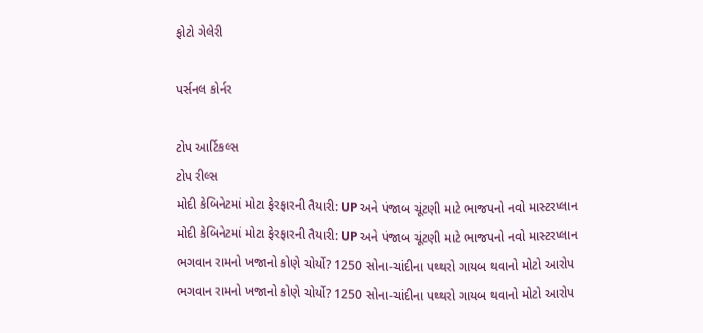ફોટો ગેલેરી

પર્સનલ કોર્નર

ટોપ આર્ટિકલ્સ
ટોપ રીલ્સ
મોદી કેબિનેટમાં મોટા ફેરફારની તૈયારી: UP અને પંજાબ ચૂંટણી માટે ભાજપનો નવો માસ્ટરપ્લાન
મોદી કેબિનેટમાં મોટા ફેરફારની તૈયારી: UP અને પંજાબ ચૂંટણી માટે ભાજપનો નવો માસ્ટરપ્લાન
ભગવાન રામનો ખજાનો કોણે ચોર્યો? 1250 સોના-ચાંદીના પથ્થરો ગાયબ થવાનો મોટો આરોપ
ભગવાન રામનો ખજાનો કોણે ચોર્યો? 1250 સોના-ચાંદીના પથ્થરો ગાયબ થવાનો મોટો આરોપ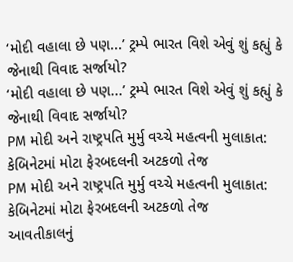‘મોદી વહાલા છે પણ...’ ટ્રમ્પે ભારત વિશે એવું શું કહ્યું કે જેનાથી વિવાદ સર્જાયો?
‘મોદી વહાલા છે પણ...’ ટ્રમ્પે ભારત વિશે એવું શું કહ્યું કે જેનાથી વિવાદ સર્જાયો?
PM મોદી અને રાષ્ટ્રપતિ મુર્મુ વચ્ચે મહત્વની મુલાકાત: કેબિનેટમાં મોટા ફેરબદલની અટકળો તેજ
PM મોદી અને રાષ્ટ્રપતિ મુર્મુ વચ્ચે મહત્વની મુલાકાત: કેબિનેટમાં મોટા ફેરબદલની અટકળો તેજ
આવતીકાલનું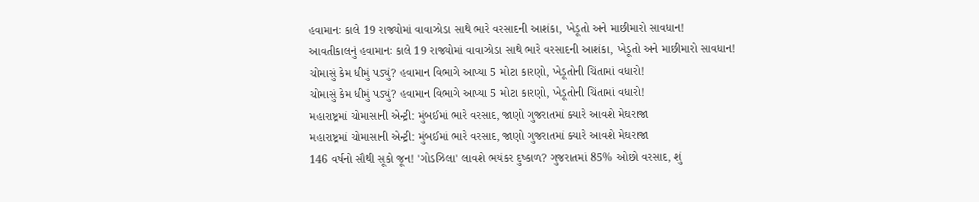હવામાનઃ કાલે 19 રાજ્યોમાં વાવાઝોડા સાથે ભારે વરસાદની આશંકા, ખેડૂતો અને માછીમારો સાવધાન!
આવતીકાલનું હવામાનઃ કાલે 19 રાજ્યોમાં વાવાઝોડા સાથે ભારે વરસાદની આશંકા, ખેડૂતો અને માછીમારો સાવધાન!
ચોમાસું કેમ ધીમું પડ્યું? હવામાન વિભાગે આપ્યા 5 મોટા કારણો, ખેડૂતોની ચિંતામાં વધારો!
ચોમાસું કેમ ધીમું પડ્યું? હવામાન વિભાગે આપ્યા 5 મોટા કારણો, ખેડૂતોની ચિંતામાં વધારો!
મહારાષ્ટ્રમાં ચોમાસાની એન્ટ્રી: મુંબઈમાં ભારે વરસાદ, જાણો ગુજરાતમાં ક્યારે આવશે મેઘરાજા
મહારાષ્ટ્રમાં ચોમાસાની એન્ટ્રી: મુંબઈમાં ભારે વરસાદ, જાણો ગુજરાતમાં ક્યારે આવશે મેઘરાજા
146 વર્ષનો સૌથી સૂકો જૂન! 'ગોડઝિલા' લાવશે ભયંકર દુષ્કાળ? ગુજરાતમાં 85% ઓછો વરસાદ, શું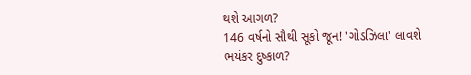થશે આગળ?
146 વર્ષનો સૌથી સૂકો જૂન! 'ગોડઝિલા' લાવશે ભયંકર દુષ્કાળ?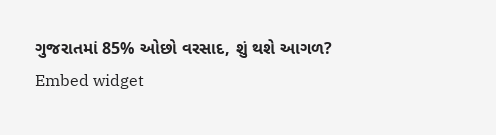ગુજરાતમાં 85% ઓછો વરસાદ, શું થશે આગળ?
Embed widget